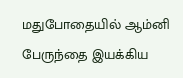மதுபோதையில் ஆம்னி பேருந்தை இயக்கிய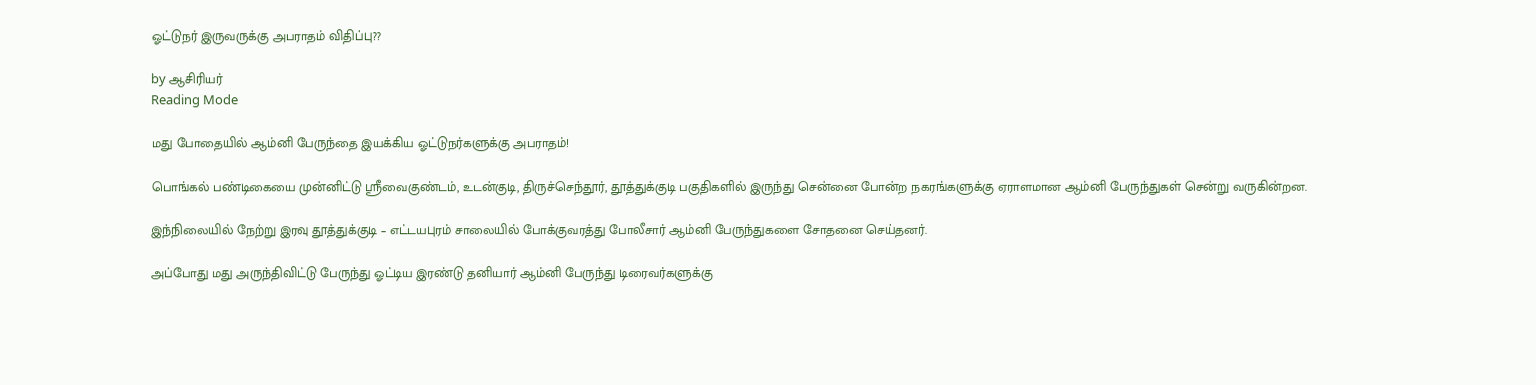ஓட்டுநர் இருவருக்கு அபராதம் விதிப்பு??

by ஆசிரியர்
Reading Mode

மது போதையில் ஆம்னி பேருந்தை இயக்கிய ஓட்டுநர்களுக்கு அபராதம்!

பொங்கல் பண்டிகையை முன்னிட்டு ஸ்ரீவைகுண்டம், உடன்குடி, திருச்செந்தூர், தூத்துக்குடி பகுதிகளில் இருந்து சென்னை போன்ற நகரங்களுக்கு ஏராளமான ஆம்னி பேருந்துகள் சென்று வருகின்றன.

இந்நிலையில் நேற்று இரவு தூத்துக்குடி – எட்டயபுரம் சாலையில் போக்குவரத்து போலீசார் ஆம்னி பேருந்துகளை சோதனை செய்தனர்.

அப்போது மது அருந்திவிட்டு பேருந்து ஓட்டிய இரண்டு தனியார் ஆம்னி பேருந்து டிரைவர்களுக்கு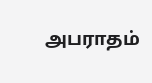அபராதம்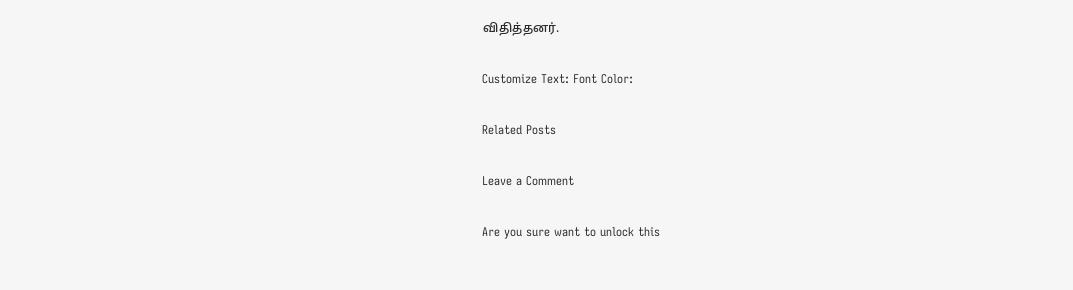விதித்தனர்.

Customize Text: Font Color:

Related Posts

Leave a Comment

Are you sure want to unlock this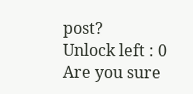post?
Unlock left : 0
Are you sure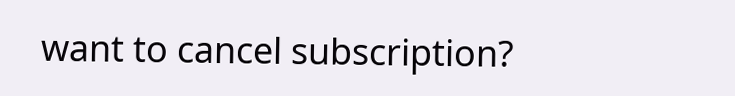want to cancel subscription?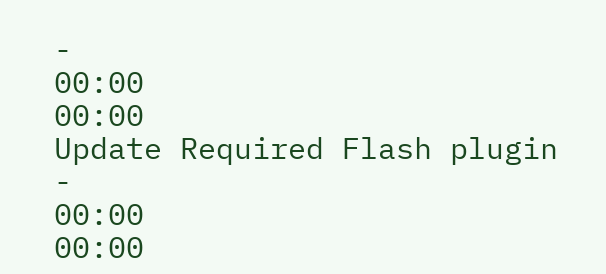-
00:00
00:00
Update Required Flash plugin
-
00:00
00:00